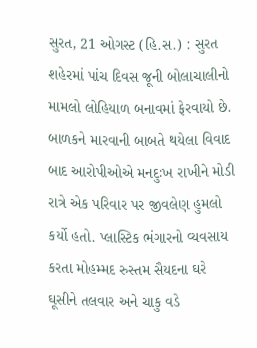સુરત, 21 ઓગસ્ટ (હિ.સ.) : સુરત શહેરમાં પાંચ દિવસ જૂની બોલાચાલીનો મામલો લોહિયાળ બનાવમાં ફેરવાયો છે. બાળકને મારવાની બાબતે થયેલા વિવાદ બાદ આરોપીઓએ મનદુઃખ રાખીને મોડી રાત્રે એક પરિવાર પર જીવલેણ હુમલો કર્યો હતો. પ્લાસ્ટિક ભંગારનો વ્યવસાય કરતા મોહમ્મદ રુસ્તમ સૈયદના ઘરે ઘૂસીને તલવાર અને ચાકુ વડે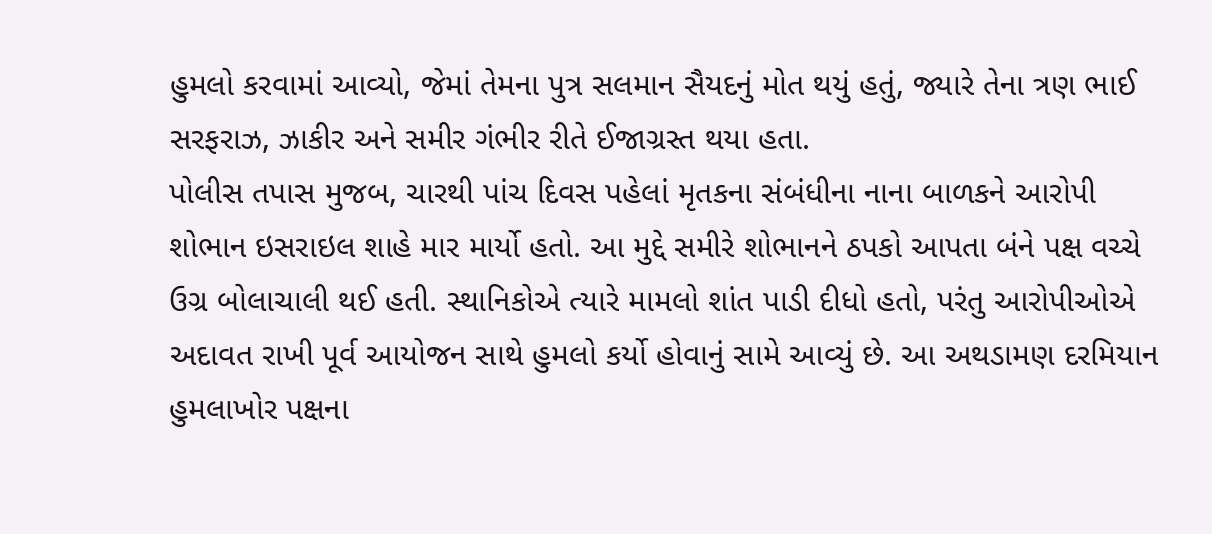હુમલો કરવામાં આવ્યો, જેમાં તેમના પુત્ર સલમાન સૈયદનું મોત થયું હતું, જ્યારે તેના ત્રણ ભાઈ સરફરાઝ, ઝાકીર અને સમીર ગંભીર રીતે ઈજાગ્રસ્ત થયા હતા.
પોલીસ તપાસ મુજબ, ચારથી પાંચ દિવસ પહેલાં મૃતકના સંબંધીના નાના બાળકને આરોપી શોભાન ઇસરાઇલ શાહે માર માર્યો હતો. આ મુદ્દે સમીરે શોભાનને ઠપકો આપતા બંને પક્ષ વચ્ચે ઉગ્ર બોલાચાલી થઈ હતી. સ્થાનિકોએ ત્યારે મામલો શાંત પાડી દીધો હતો, પરંતુ આરોપીઓએ અદાવત રાખી પૂર્વ આયોજન સાથે હુમલો કર્યો હોવાનું સામે આવ્યું છે. આ અથડામણ દરમિયાન હુમલાખોર પક્ષના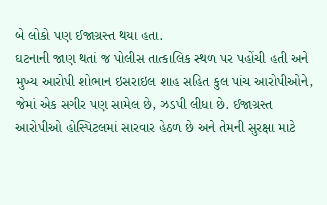બે લોકો પણ ઈજાગ્રસ્ત થયા હતા.
ઘટનાની જાણ થતાં જ પોલીસ તાત્કાલિક સ્થળ પર પહોંચી હતી અને મુખ્ય આરોપી શોભાન ઇસરાઇલ શાહ સહિત કુલ પાંચ આરોપીઓને, જેમાં એક સગીર પણ સામેલ છે, ઝડપી લીધા છે. ઈજાગ્રસ્ત આરોપીઓ હોસ્પિટલમાં સારવાર હેઠળ છે અને તેમની સુરક્ષા માટે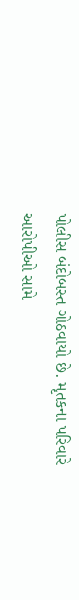પોલીસ બંદોબસ્ત ગોઠવાયો છે. મૃતકના પરિવારે આરોપીઓ સામે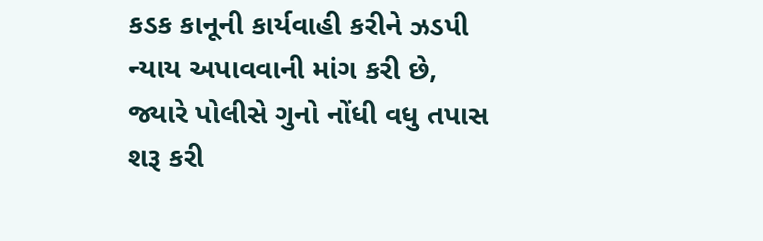કડક કાનૂની કાર્યવાહી કરીને ઝડપી ન્યાય અપાવવાની માંગ કરી છે, જ્યારે પોલીસે ગુનો નોંધી વધુ તપાસ શરૂ કરી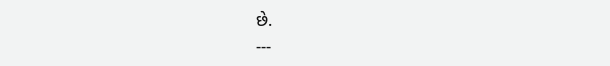છે.
---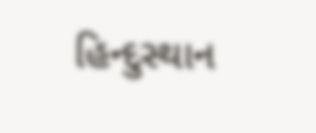હિન્દુસ્થાન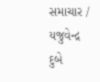સમાચાર / યજુવેન્દ્ર દુબે